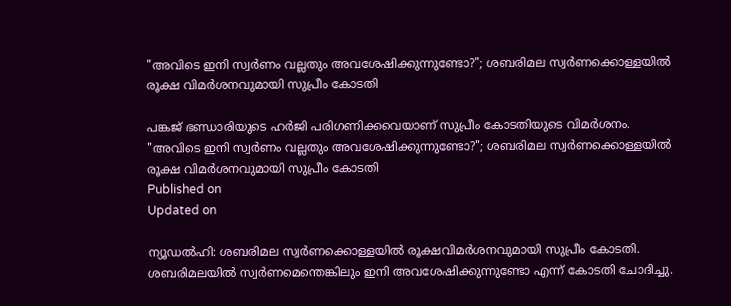"അവിടെ ഇനി സ്വര്‍ണം വല്ലതും അവശേഷിക്കുന്നുണ്ടോ?"; ശബരിമല സ്വര്‍ണക്കൊള്ളയില്‍ രൂക്ഷ വിമര്‍ശനവുമായി സുപ്രീം കോടതി

പങ്കജ് ഭണ്ഡാരിയുടെ ഹര്‍ജി പരിഗണിക്കവെയാണ് സുപ്രീം കോടതിയുടെ വിമര്‍ശനം.
"അവിടെ ഇനി സ്വര്‍ണം വല്ലതും അവശേഷിക്കുന്നുണ്ടോ?"; ശബരിമല സ്വര്‍ണക്കൊള്ളയില്‍ രൂക്ഷ വിമര്‍ശനവുമായി സുപ്രീം കോടതി
Published on
Updated on

ന്യൂഡല്‍ഹി: ശബരിമല സ്വര്‍ണക്കൊള്ളയില്‍ രൂക്ഷവിമര്‍ശനവുമായി സുപ്രീം കോടതി. ശബരിമലയില്‍ സ്വര്‍ണമെന്തെങ്കിലും ഇനി അവശേഷിക്കുന്നുണ്ടോ എന്ന് കോടതി ചോദിച്ചു.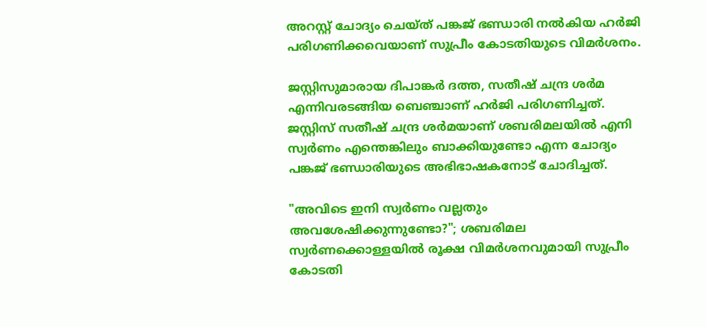അറസ്റ്റ് ചോദ്യം ചെയ്ത് പങ്കജ് ഭണ്ഡാരി നല്‍കിയ ഹര്‍ജി പരിഗണിക്കവെയാണ് സുപ്രീം കോടതിയുടെ വിമര്‍ശനം.

ജസ്റ്റിസുമാരായ ദിപാങ്കര്‍ ദത്ത, സതീഷ് ചന്ദ്ര ശര്‍മ എന്നിവരടങ്ങിയ ബെഞ്ചാണ് ഹര്‍ജി പരിഗണിച്ചത്. ജസ്റ്റിസ് സതീഷ് ചന്ദ്ര ശര്‍മയാണ് ശബരിമലയില്‍ എനി സ്വര്‍ണം എന്തെങ്കിലും ബാക്കിയുണ്ടോ എന്ന ചോദ്യം പങ്കജ് ഭണ്ഡാരിയുടെ അഭിഭാഷകനോട് ചോദിച്ചത്.

"അവിടെ ഇനി സ്വര്‍ണം വല്ലതും അവശേഷിക്കുന്നുണ്ടോ?"; ശബരിമല സ്വര്‍ണക്കൊള്ളയില്‍ രൂക്ഷ വിമര്‍ശനവുമായി സുപ്രീം കോടതി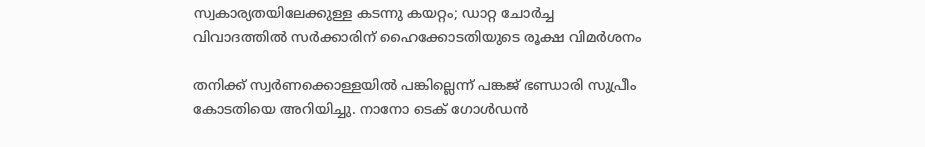സ്വകാര്യതയിലേക്കുള്ള കടന്നു കയറ്റം; ഡാറ്റ ചോര്‍ച്ച വിവാദത്തില്‍ സര്‍ക്കാരിന് ഹൈക്കോടതിയുടെ രൂക്ഷ വിമര്‍ശനം

തനിക്ക് സ്വര്‍ണക്കൊള്ളയില്‍ പങ്കില്ലെന്ന് പങ്കജ് ഭണ്ഡാരി സുപ്രീം കോടതിയെ അറിയിച്ചു. നാനോ ടെക് ഗോള്‍ഡന്‍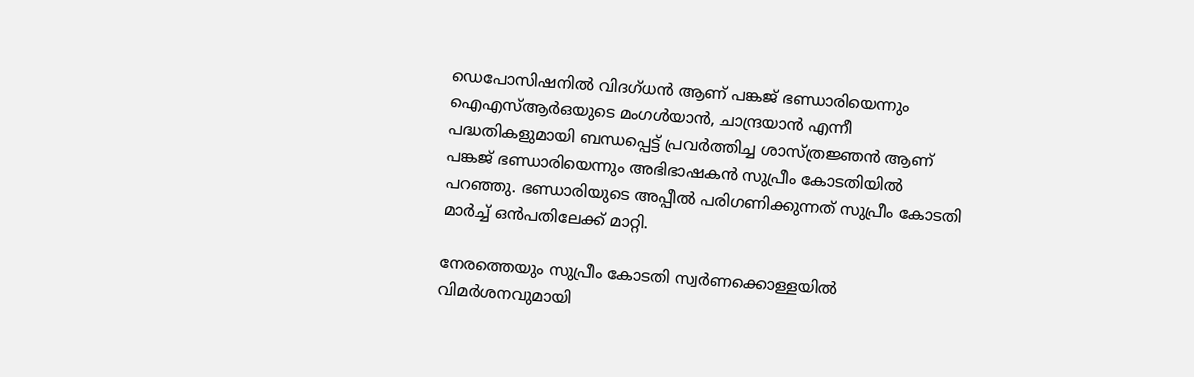ഡെപോസിഷനില്‍ വിദഗ്ധന്‍ ആണ് പങ്കജ് ഭണ്ഡാരിയെന്നും ഐഎസ്ആര്‍ഒയുടെ മംഗള്‍യാന്‍, ചാന്ദ്രയാന്‍ എന്നീ പദ്ധതികളുമായി ബന്ധപ്പെട്ട് പ്രവര്‍ത്തിച്ച ശാസ്ത്രജ്ഞന്‍ ആണ് പങ്കജ് ഭണ്ഡാരിയെന്നും അഭിഭാഷകന്‍ സുപ്രീം കോടതിയില്‍ പറഞ്ഞു. ഭണ്ഡാരിയുടെ അപ്പീല്‍ പരിഗണിക്കുന്നത് സുപ്രീം കോടതി മാര്‍ച്ച് ഒന്‍പതിലേക്ക് മാറ്റി.

നേരത്തെയും സുപ്രീം കോടതി സ്വര്‍ണക്കൊള്ളയില്‍ വിമര്‍ശനവുമായി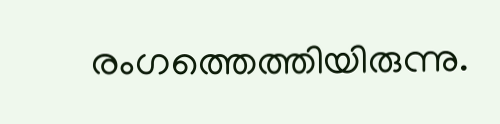രംഗത്തെത്തിയിരുന്നു.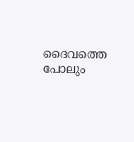ദൈവത്തെ പോലും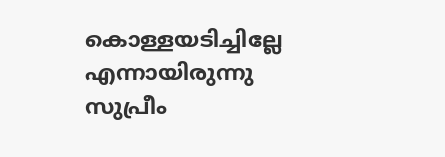കൊള്ളയടിച്ചില്ലേ എന്നായിരുന്നു സുപ്രീം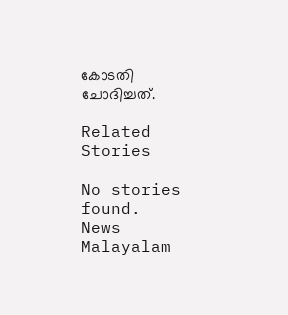കോടതി ചോദിച്ചത്.

Related Stories

No stories found.
News Malayalam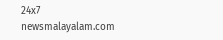24x7
newsmalayalam.com